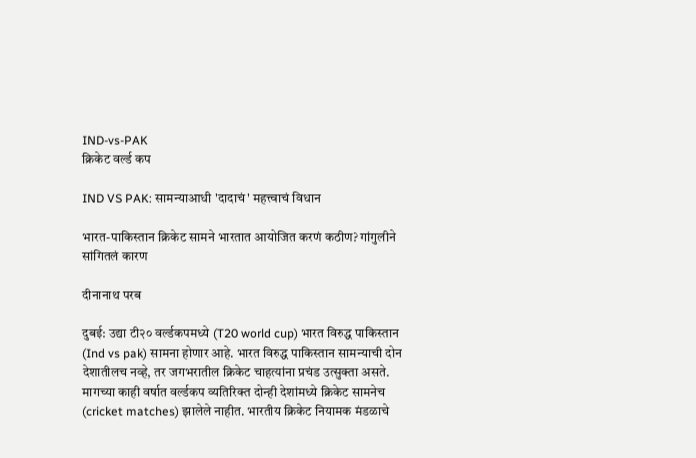IND-vs-PAK
क्रिकेट वर्ल्ड कप

IND VS PAK: सामन्याआधी 'दादाचं' महत्त्वाचं विधान

भारत-पाकिस्तान क्रिकेट सामने भारतात आयोजित करणं कठीण? गांगुलीने सांगितलं कारण

दीनानाथ परब

दुबई: उद्या टी२० वर्ल्डकपमध्ये (T20 world cup) भारत विरुद्ध पाकिस्तान (Ind vs pak) सामना होणार आहे. भारत विरुद्ध पाकिस्तान सामन्याची दोन देशातीलच नव्हे, तर जगभरातील क्रिकेट चाहत्यांना प्रचंड उत्सुक्ता असते. मागच्या काही वर्षात वर्ल्डकप व्यतिरिक्त दोन्ही देशांमध्ये क्रिकेट सामनेच (cricket matches) झालेले नाहीत. भारतीय क्रिकेट नियामक मंडळाचे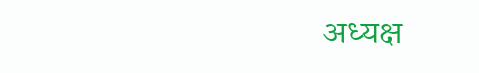अध्यक्ष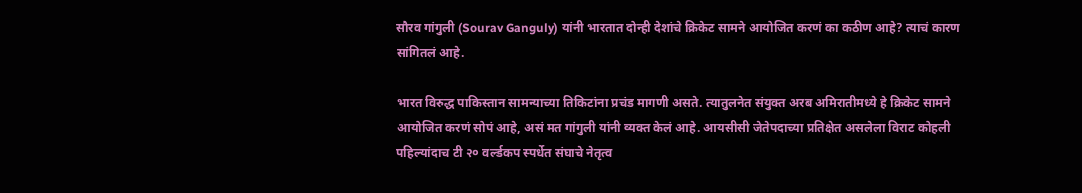सौरव गांगुली (Sourav Ganguly) यांनी भारतात दोन्ही देशांचे क्रिकेट सामने आयोजित करणं का कठीण आहे? त्याचं कारण सांगितलं आहे.

भारत विरुद्ध पाकिस्तान सामन्याच्या तिकिटांना प्रचंड मागणी असते. त्यातुलनेत संयुक्त अरब अमिरातीमध्ये हे क्रिकेट सामने आयोजित करणं सोपं आहे, असं मत गांगुली यांनी व्यक्त केलं आहे. आयसीसी जेतेपदाच्या प्रतिक्षेत असलेला विराट कोहली पहिल्यांदाच टी २० वर्ल्डकप स्पर्धेत संघाचे नेतृत्व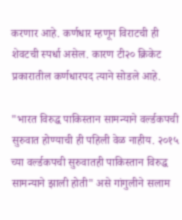करणार आहे. कर्णधार म्हणून विराटची ही शेवटची स्पर्धा असेल. कारण टी२० क्रिकेट प्रकारातील कर्णधारपद त्याने सोडले आहे.

"भारत विरुद्ध पाकिस्तान सामन्याने वर्ल्डकपची सुरुवात होण्याची ही पहिली वेळ नाहीय. २०१५ च्या वर्ल्डकपची सुरुवातही पाकिस्तान विरुद्ध सामन्याने झाली होती" असे गांगुलीने सलाम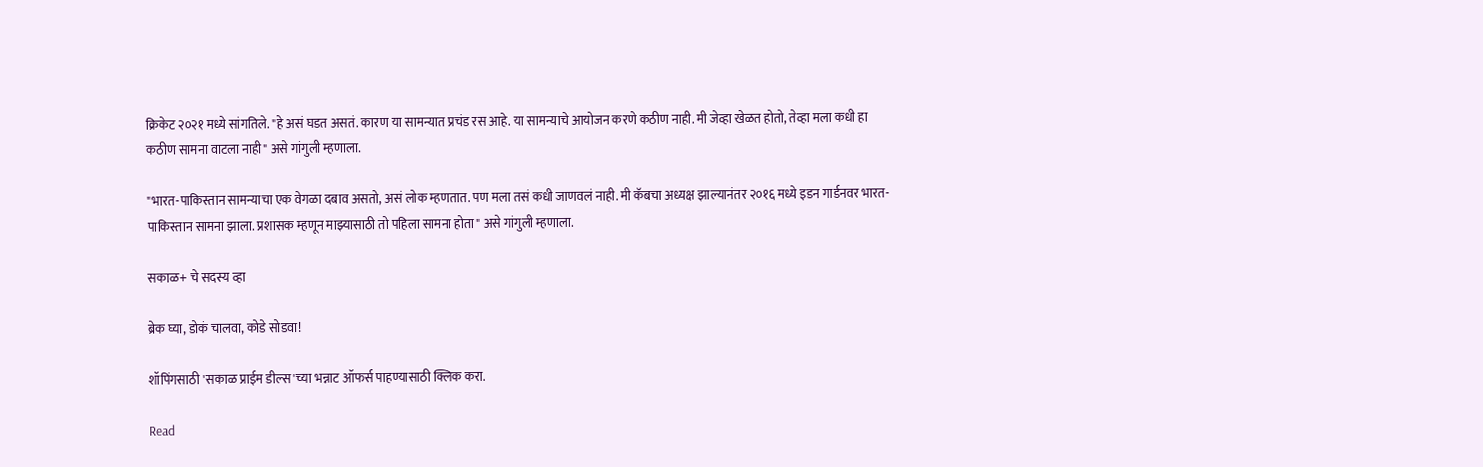क्रिकेट २०२१ मध्ये सांगतिले. "हे असं घडत असतं. कारण या सामन्यात प्रचंड रस आहे. या सामन्याचे आयोजन करणे कठीण नाही. मी जेव्हा खेळत होतो, तेव्हा मला कधी हा कठीण सामना वाटला नाही" असे गांगुली म्हणाला.

"भारत-पाकिस्तान सामन्याचा एक वेगळा दबाव असतो, असं लोक म्हणतात. पण मला तसं कधी जाणवलं नाही. मी कॅबचा अध्यक्ष झाल्यानंतर २०१६ मध्ये इडन गार्डनवर भारत-पाकिस्तान सामना झाला. प्रशासक म्हणून माझ्यासाठी तो पहिला सामना होता" असे गांगुली म्हणाला.

सकाळ+ चे सदस्य व्हा

ब्रेक घ्या, डोकं चालवा, कोडे सोडवा!

शॉपिंगसाठी 'सकाळ प्राईम डील्स'च्या भन्नाट ऑफर्स पाहण्यासाठी क्लिक करा.

Read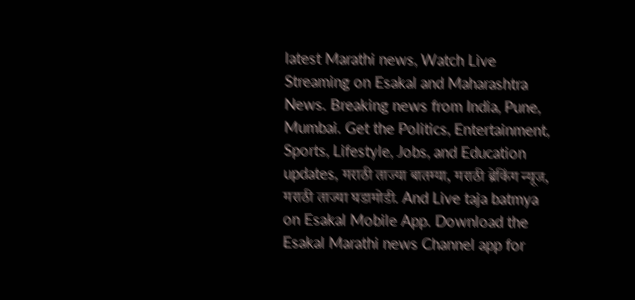latest Marathi news, Watch Live Streaming on Esakal and Maharashtra News. Breaking news from India, Pune, Mumbai. Get the Politics, Entertainment, Sports, Lifestyle, Jobs, and Education updates, मराठी ताज्या बातम्या, मराठी ब्रेकिंग न्यूज, मराठी ताज्या घडामोडी. And Live taja batmya on Esakal Mobile App. Download the Esakal Marathi news Channel app for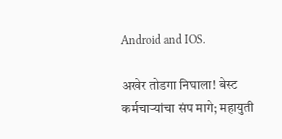Android and IOS.

अखेर तोडगा निघाला! बेस्ट कर्मचाऱ्यांचा संप मागे; महायुती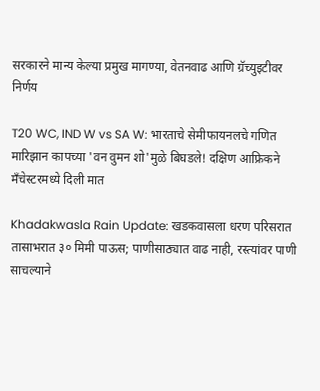सरकारने मान्य केल्या प्रमुख मागण्या, वेतनवाढ आणि ग्रॅच्युइटीवर निर्णय

T20 WC, IND W vs SA W: भारताचे सेमीफायनलचे गणित मारिझान कापच्या 'वन वुमन शो'मुळे बिघडले! दक्षिण आफ्रिकने मँचेस्टरमध्ये दिली मात

Khadakwasla Rain Update: खडकवासला धरण परिसरात तासाभरात ३० मिमी पाऊस; पाणीसाठ्यात वाढ नाही, रस्त्यांवर पाणी साचल्याने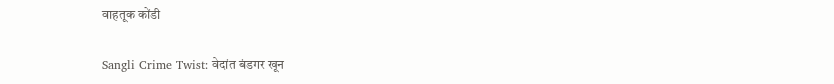वाहतूक कोंडी

Sangli Crime Twist: वेदांत बंडगर खून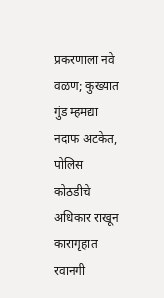प्रकरणाला नवे वळण; कुख्यात गुंड म्हमद्या नदाफ अटकेत, पोलिस कोठडीचे अधिकार राखून कारागृहात रवानगी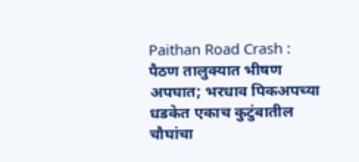Paithan Road Crash : पैठण तालुक्यात भीषण अपघात; भरधाव पिकअपच्या धडकेत एकाच कुटुंबातील चौघांचा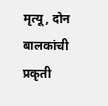मृत्यू, दोन बालकांची प्रकृती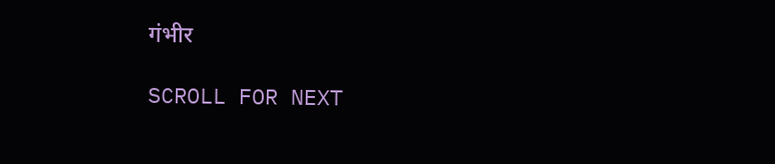गंभीर

SCROLL FOR NEXT